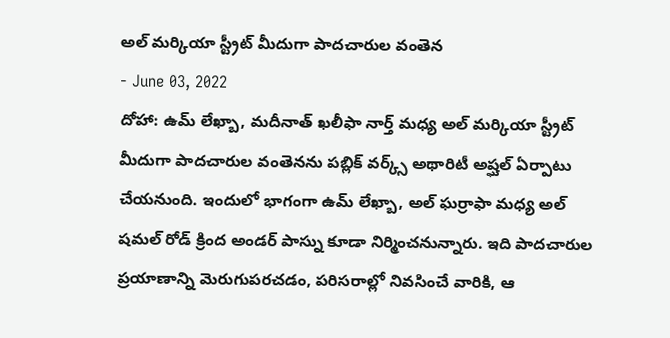అల్ మర్కియా స్ట్రీట్ మీదుగా పాదచారుల వంతెన
- June 03, 2022
దోహా: ఉమ్ లేఖ్బా, మదీనాత్ ఖలీఫా నార్త్ మధ్య అల్ మర్కియా స్ట్రీట్ మీదుగా పాదచారుల వంతెనను పబ్లిక్ వర్క్స్ అథారిటీ అష్ఘల్ ఏర్పాటు చేయనుంది. ఇందులో భాగంగా ఉమ్ లేఖ్బా, అల్ ఘర్రాఫా మధ్య అల్ షమల్ రోడ్ క్రింద అండర్ పాస్ను కూడా నిర్మించనున్నారు. ఇది పాదచారుల ప్రయాణాన్ని మెరుగుపరచడం, పరిసరాల్లో నివసించే వారికి, ఆ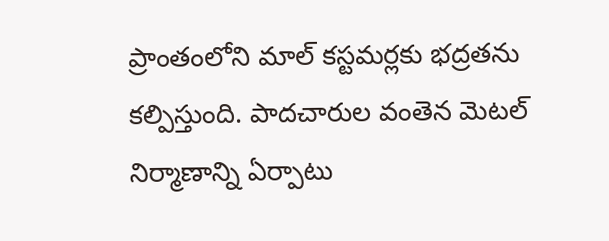ప్రాంతంలోని మాల్ కస్టమర్లకు భద్రతను కల్పిస్తుంది. పాదచారుల వంతెన మెటల్ నిర్మాణాన్ని ఏర్పాటు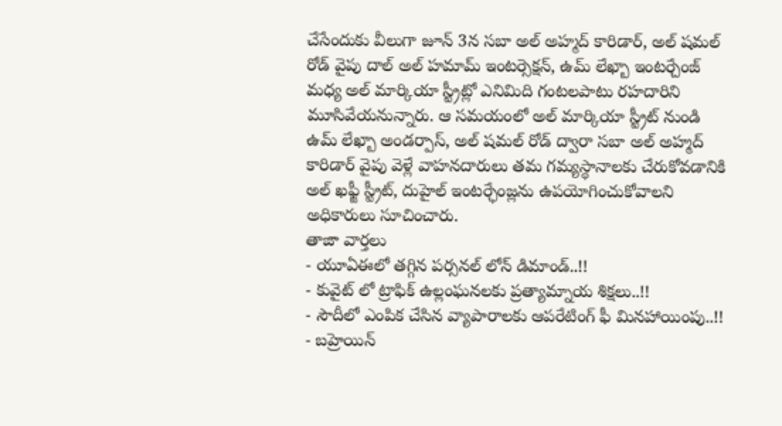చేసేందుకు వీలుగా జూన్ 3న సబా అల్ అహ్మద్ కారిడార్, అల్ షమల్ రోడ్ వైపు దాల్ అల్ హమామ్ ఇంటర్సెక్షన్, ఉమ్ లేఖ్బా ఇంటర్చేంజ్ మధ్య అల్ మార్కియా స్ట్రీట్లో ఎనిమిది గంటలపాటు రహదారిని మూసివేయనున్నారు. ఆ సమయంలో అల్ మార్కియా స్ట్రీట్ నుండి ఉమ్ లేఖ్బా అండర్పాస్, అల్ షమల్ రోడ్ ద్వారా సబా అల్ అహ్మద్ కారిడార్ వైపు వెళ్లే వాహనదారులు తమ గమ్యస్థానాలకు చేరుకోవడానికి అల్ ఖఫ్జీ స్ట్రీట్, దుహైల్ ఇంటర్ఛేంజ్లను ఉపయోగించుకోవాలని అధికారులు సూచించారు.
తాజా వార్తలు
- యూఏఈలో తగ్గిన పర్సనల్ లోన్ డిమాండ్..!!
- కువైట్ లో ట్రాఫిక్ ఉల్లంఘనలకు ప్రత్యామ్నాయ శిక్షలు..!!
- సౌదీలో ఎంపిక చేసిన వ్యాపారాలకు ఆపరేటింగ్ ఫీ మినహాయింపు..!!
- బహ్రెయిన్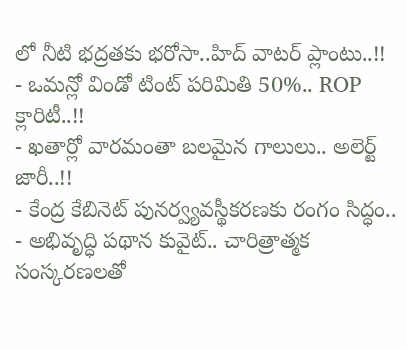లో నీటి భద్రతకు భరోసా..హిద్ వాటర్ ప్లాంటు..!!
- ఒమన్లో విండో టింట్ పరిమితి 50%.. ROP క్లారిటీ..!!
- ఖతార్లో వారమంతా బలమైన గాలులు.. అలెర్ట్ జారీ..!!
- కేంద్ర కేబినెట్ పునర్వ్యవస్థీకరణకు రంగం సిద్ధం..
- అభివృద్ధి పథాన కువైట్.. చారిత్రాత్మక సంస్కరణలతో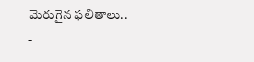మెరుగైన ఫలితాలు..
-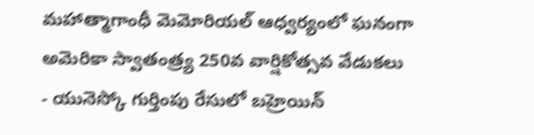మహాత్మాగాంధీ మెమోరియల్ ఆధ్వర్యంలో ఘనంగా అమెరికా స్వాతంత్ర్య 250వ వార్షికోత్సవ వేడుకలు
- యునెస్కో గుర్తింపు రేసులో బహ్రెయిన్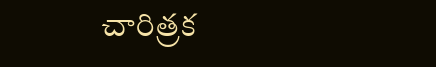చారిత్రక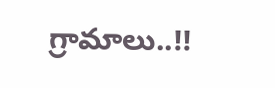గ్రామాలు..!!